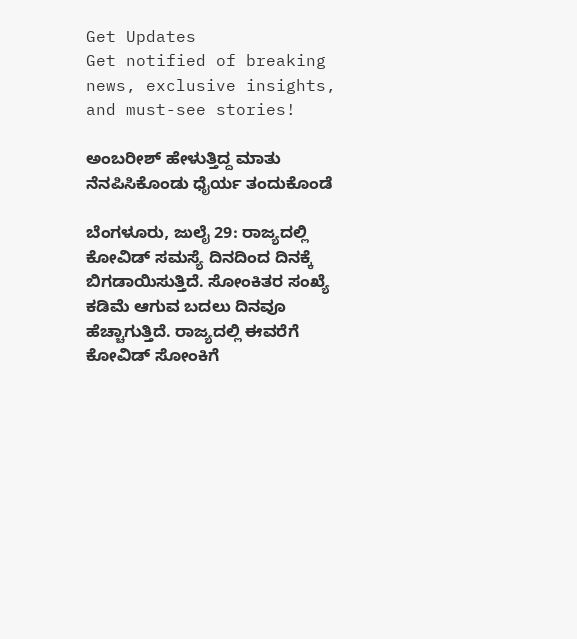Get Updates
Get notified of breaking news, exclusive insights, and must-see stories!

ಅಂಬರೀಶ್ ಹೇಳುತ್ತಿದ್ದ ಮಾತು ನೆನಪಿಸಿಕೊಂಡು ಧೈರ್ಯ ತಂದುಕೊಂಡೆ

ಬೆಂಗಳೂರು, ಜುಲೈ 29: ರಾಜ್ಯದಲ್ಲಿ ಕೋವಿಡ್‌ ಸಮಸ್ಯೆ ದಿನದಿಂದ ದಿನಕ್ಕೆ ಬಿಗಡಾಯಿಸುತ್ತಿದೆ. ಸೋಂಕಿತರ ಸಂಖ್ಯೆ ಕಡಿಮೆ ಆಗುವ ಬದಲು ದಿನವೂ ಹೆಚ್ಚಾಗುತ್ತಿದೆ. ರಾಜ್ಯದಲ್ಲಿ ಈವರೆಗೆ ಕೋವಿಡ್ ಸೋಂಕಿಗೆ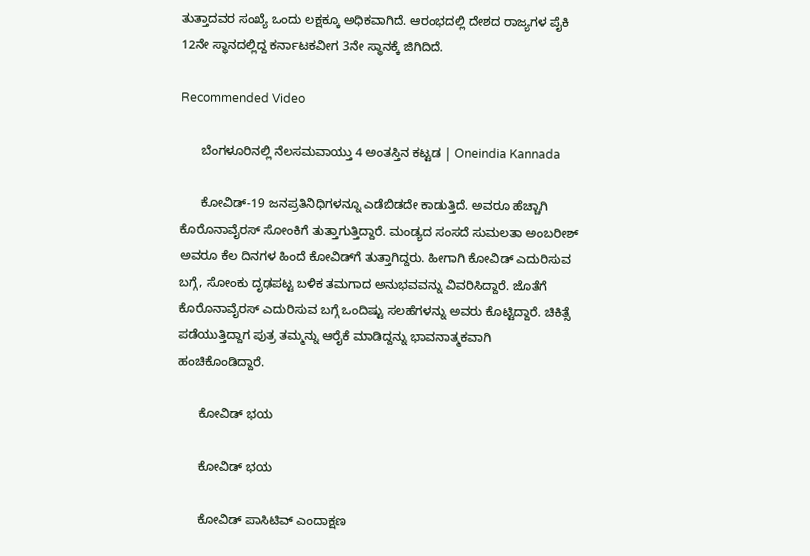ತುತ್ತಾದವರ ಸಂಖ್ಯೆ ಒಂದು ಲಕ್ಷಕ್ಕೂ ಅಧಿಕವಾಗಿದೆ. ಆರಂಭದಲ್ಲಿ ದೇಶದ ರಾಜ್ಯಗಳ ಪೈಕಿ 12ನೇ ಸ್ಥಾನದಲ್ಲಿದ್ದ ಕರ್ನಾಟಕವೀಗ 3ನೇ ಸ್ಥಾನಕ್ಕೆ ಜಿಗಿದಿದೆ.

Recommended Video

      ಬೆಂಗಳೂರಿನಲ್ಲಿ ನೆಲಸಮವಾಯ್ತು 4 ಅಂತಸ್ತಿನ ಕಟ್ಟಡ | Oneindia Kannada

      ಕೋವಿಡ್-19 ಜನಪ್ರತಿನಿಧಿಗಳನ್ನೂ ಎಡೆಬಿಡದೇ ಕಾಡುತ್ತಿದೆ. ಅವರೂ ಹೆಚ್ಚಾಗಿ ಕೊರೊನಾವೈರಸ್ ಸೋಂಕಿಗೆ ತುತ್ತಾಗುತ್ತಿದ್ದಾರೆ. ಮಂಡ್ಯದ ಸಂಸದೆ ಸುಮಲತಾ ಅಂಬರೀಶ್ ಅವರೂ ಕೆಲ ದಿನಗಳ ಹಿಂದೆ ಕೋವಿಡ್‌ಗೆ ತುತ್ತಾಗಿದ್ದರು. ಹೀಗಾಗಿ ಕೋವಿಡ್‌ ಎದುರಿಸುವ ಬಗ್ಗೆ, ಸೋಂಕು ದೃಢಪಟ್ಟ ಬಳಿಕ ತಮಗಾದ ಅನುಭವವನ್ನು ವಿವರಿಸಿದ್ದಾರೆ. ಜೊತೆಗೆ ಕೊರೊನಾವೈರಸ್ ಎದುರಿಸುವ ಬಗ್ಗೆ ಒಂದಿಷ್ಟು ಸಲಹೆಗಳನ್ನು ಅವರು ಕೊಟ್ಟಿದ್ದಾರೆ. ಚಿಕಿತ್ಸೆ ಪಡೆಯುತ್ತಿದ್ದಾಗ ಪುತ್ರ ತಮ್ಮನ್ನು ಆರೈಕೆ ಮಾಡಿದ್ದನ್ನು ಭಾವನಾತ್ಮಕವಾಗಿ ಹಂಚಿಕೊಂಡಿದ್ದಾರೆ.

      ಕೋವಿಡ್ ಭಯ

      ಕೋವಿಡ್ ಭಯ

      ಕೋವಿಡ್ ಪಾಸಿಟಿವ್ ಎಂದಾಕ್ಷಣ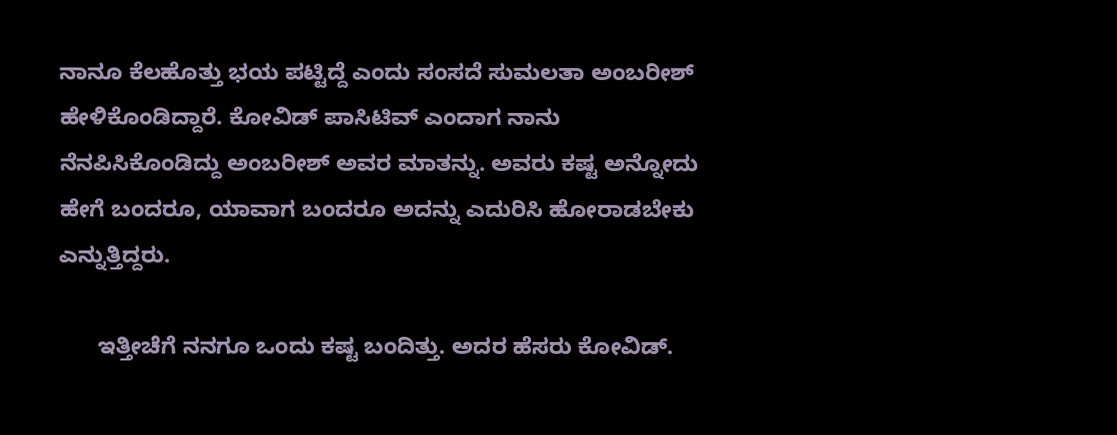ನಾನೂ ಕೆಲಹೊತ್ತು ಭಯ ಪಟ್ಟಿದ್ದೆ ಎಂದು ಸಂಸದೆ ಸುಮಲತಾ ಅಂಬರೀಶ್ ಹೇಳಿಕೊಂಡಿದ್ದಾರೆ. ಕೋವಿಡ್ ಪಾಸಿಟಿವ್ ಎಂದಾಗ ನಾನು ನೆನಪಿಸಿಕೊಂಡಿದ್ದು ಅಂಬರೀಶ್ ಅವರ ಮಾತನ್ನು. ಅವರು ಕಷ್ಟ ಅನ್ನೋದು ಹೇಗೆ ಬಂದರೂ, ಯಾವಾಗ ಬಂದರೂ ಅದನ್ನು ಎದುರಿಸಿ ಹೋರಾಡಬೇಕು ಎನ್ನುತ್ತಿದ್ದರು.

      ಇತ್ತೀಚೆಗೆ ನನಗೂ ಒಂದು ಕಷ್ಟ ಬಂದಿತ್ತು. ಅದರ ಹೆಸರು ಕೋವಿಡ್.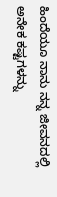ಹಿಂದೆಯೂ ನಾನು ನನ್ನ ಜೀವನದಲ್ಲಿ ಅನೇಕ ಕಷ್ಟಗಳನ್ನು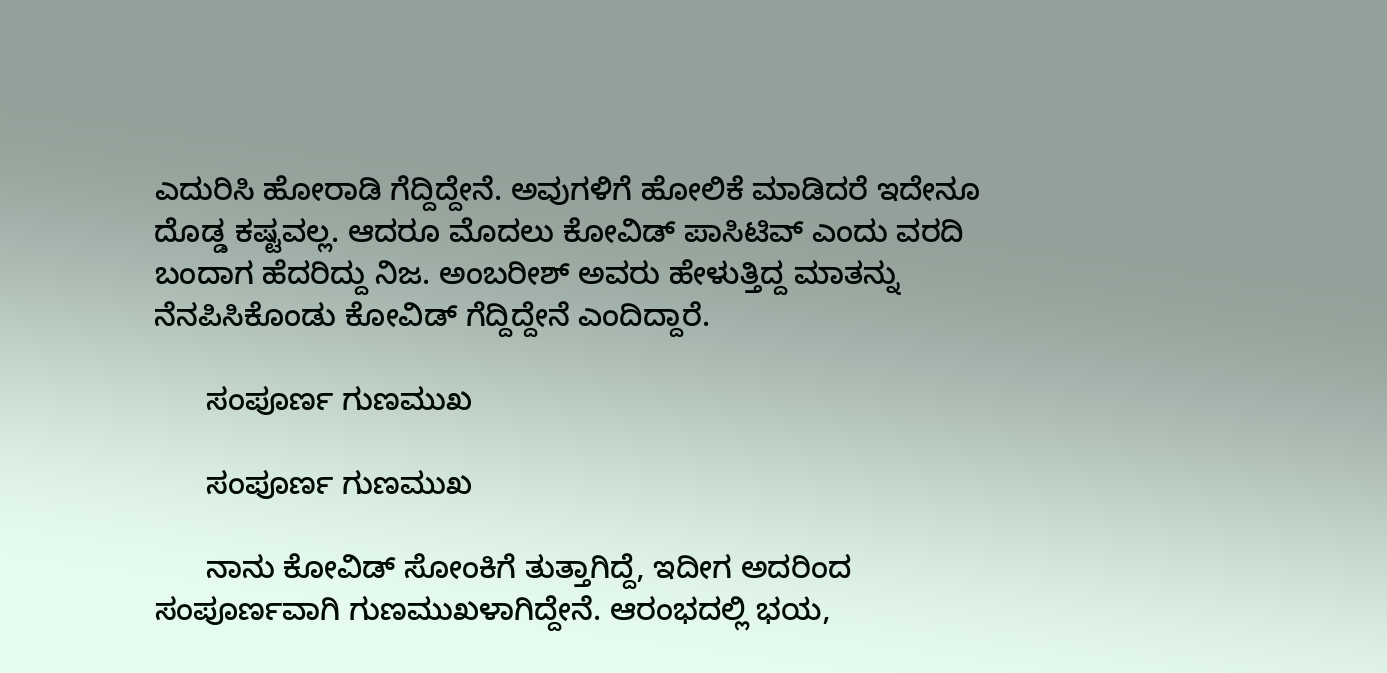ಎದುರಿಸಿ ಹೋರಾಡಿ ಗೆದ್ದಿದ್ದೇನೆ. ಅವುಗಳಿಗೆ ಹೋಲಿಕೆ ಮಾಡಿದರೆ ಇದೇನೂ ದೊಡ್ಡ ಕಷ್ಟವಲ್ಲ. ಆದರೂ ಮೊದಲು ಕೋವಿಡ್ ಪಾಸಿಟಿವ್ ಎಂದು ವರದಿ ಬಂದಾಗ ಹೆದರಿದ್ದು ನಿಜ. ಅಂಬರೀಶ್ ಅವರು ಹೇಳುತ್ತಿದ್ದ ಮಾತನ್ನು ನೆನಪಿಸಿಕೊಂಡು ಕೋವಿಡ್ ಗೆದ್ದಿದ್ದೇನೆ ಎಂದಿದ್ದಾರೆ.

      ಸಂಪೂರ್ಣ ಗುಣಮುಖ

      ಸಂಪೂರ್ಣ ಗುಣಮುಖ

      ನಾನು ಕೋವಿಡ್ ಸೋಂಕಿಗೆ ತುತ್ತಾಗಿದ್ದೆ, ಇದೀಗ ಅದರಿಂದ ಸಂಪೂರ್ಣವಾಗಿ ಗುಣಮುಖಳಾಗಿದ್ದೇನೆ. ಆರಂಭದಲ್ಲಿ ಭಯ,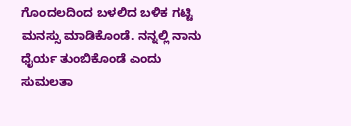ಗೊಂದಲದಿಂದ ಬಳಲಿದ ಬಳಿಕ ಗಟ್ಟಿ ಮನಸ್ಸು ಮಾಡಿಕೊಂಡೆ. ನನ್ನಲ್ಲಿ ನಾನು ಧೈರ್ಯ ತುಂಬಿಕೊಂಡೆ ಎಂದು ಸುಮಲತಾ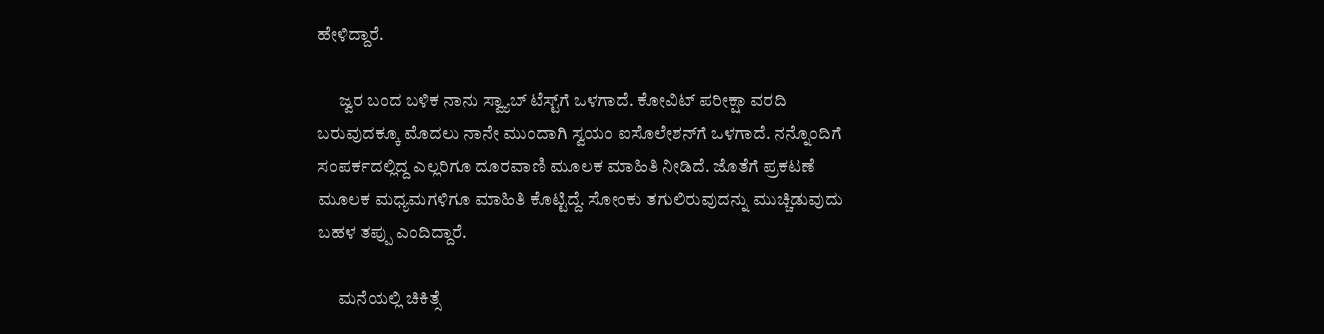ಹೇಳಿದ್ದಾರೆ.

      ಜ್ವರ ಬಂದ ಬಳಿಕ ನಾನು ಸ್ವ್ಯಾಬ್ ಟೆಸ್ಟ್‌ಗೆ ಒಳಗಾದೆ. ಕೋವಿಟ್ ಪರೀಕ್ಷಾ ವರದಿ ಬರುವುದಕ್ಕೂ ಮೊದಲು ನಾನೇ ಮುಂದಾಗಿ ಸ್ವಯಂ ಐಸೊಲೇಶನ್‌ಗೆ ಒಳಗಾದೆ. ನನ್ನೊಂದಿಗೆ ಸಂಪರ್ಕದಲ್ಲಿದ್ದ ಎಲ್ಲರಿಗೂ ದೂರವಾಣಿ ಮೂಲಕ ಮಾಹಿತಿ ನೀಡಿದೆ. ಜೊತೆಗೆ ಪ್ರಕಟಣೆ ಮೂಲಕ ಮಧ್ಯಮಗಳಿಗೂ ಮಾಹಿತಿ ಕೊಟ್ಟಿದ್ದೆ. ಸೋಂಕು ತಗುಲಿರುವುದನ್ನು ಮುಚ್ಚಿಡುವುದು ಬಹಳ ತಪ್ಪು ಎಂದಿದ್ದಾರೆ.

      ಮನೆಯಲ್ಲಿ ಚಿಕಿತ್ಸೆ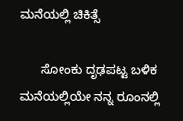ಮನೆಯಲ್ಲಿ ಚಿಕಿತ್ಸೆ

      ಸೋಂಕು ದೃಢಪಟ್ಟ ಬಳಿಕ ಮನೆಯಲ್ಲಿಯೇ ನನ್ನ ರೂಂನಲ್ಲಿ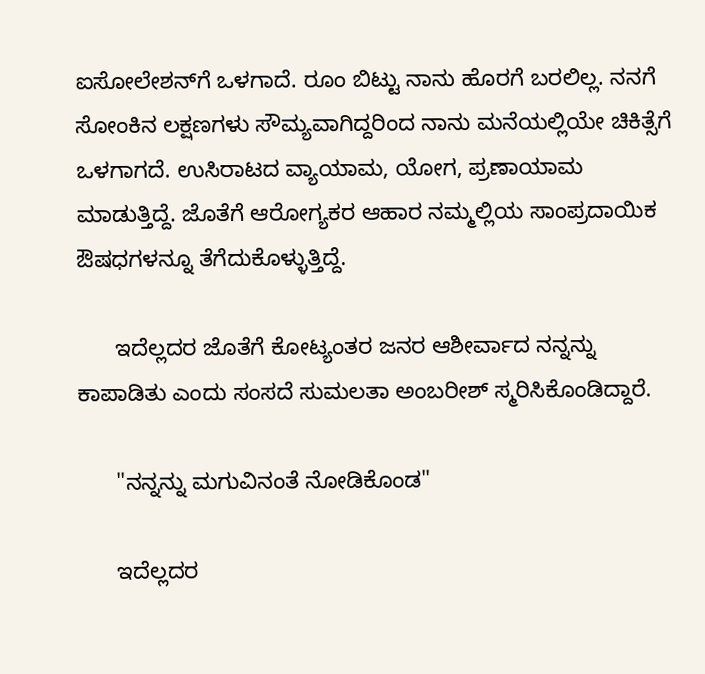ಐಸೋಲೇಶನ್‌ಗೆ ಒಳಗಾದೆ. ರೂಂ ಬಿಟ್ಟು ನಾನು ಹೊರಗೆ ಬರಲಿಲ್ಲ. ನನಗೆ ಸೋಂಕಿನ ಲಕ್ಷಣಗಳು ಸೌಮ್ಯವಾಗಿದ್ದರಿಂದ ನಾನು ಮನೆಯಲ್ಲಿಯೇ ಚಿಕಿತ್ಸೆಗೆ ಒಳಗಾಗದೆ. ಉಸಿರಾಟದ ವ್ಯಾಯಾಮ, ಯೋಗ, ಪ್ರಣಾಯಾಮ ಮಾಡುತ್ತಿದ್ದೆ. ಜೊತೆಗೆ ಆರೋಗ್ಯಕರ ಆಹಾರ ನಮ್ಮಲ್ಲಿಯ ಸಾಂಪ್ರದಾಯಿಕ ಔಷಧಗಳನ್ನೂ ತೆಗೆದುಕೊಳ್ಳುತ್ತಿದ್ದೆ.

      ಇದೆಲ್ಲದರ ಜೊತೆಗೆ ಕೋಟ್ಯಂತರ ಜನರ ಆಶೀರ್ವಾದ ನನ್ನನ್ನು ಕಾಪಾಡಿತು ಎಂದು ಸಂಸದೆ ಸುಮಲತಾ ಅಂಬರೀಶ್ ಸ್ಮರಿಸಿಕೊಂಡಿದ್ದಾರೆ.

      "ನನ್ನನ್ನು ಮಗುವಿನಂತೆ ನೋಡಿಕೊಂಡ"

      ಇದೆಲ್ಲದರ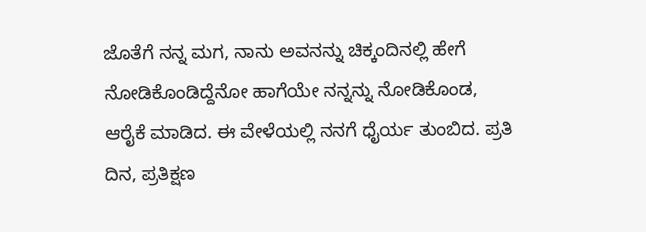ಜೊತೆಗೆ ನನ್ನ ಮಗ, ನಾನು ಅವನನ್ನು ಚಿಕ್ಕಂದಿನಲ್ಲಿ ಹೇಗೆ ನೋಡಿಕೊಂಡಿದ್ದೆನೋ ಹಾಗೆಯೇ ನನ್ನನ್ನು ನೋಡಿಕೊಂಡ, ಆರೈಕೆ ಮಾಡಿದ. ಈ ವೇಳೆಯಲ್ಲಿ ನನಗೆ ಧೈರ್ಯ ತುಂಬಿದ. ಪ್ರತಿ ದಿನ, ಪ್ರತಿಕ್ಷಣ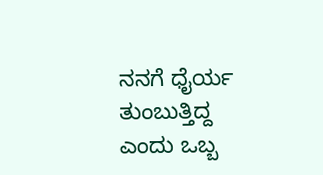ನನಗೆ ಧೈರ್ಯ ತುಂಬುತ್ತಿದ್ದ ಎಂದು ಒಬ್ಬ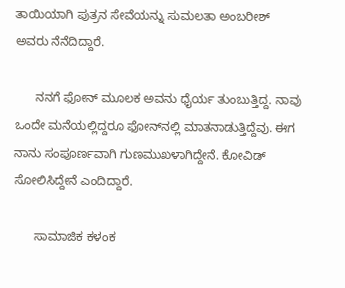ತಾಯಿಯಾಗಿ ಪುತ್ರನ ಸೇವೆಯನ್ನು ಸುಮಲತಾ ಅಂಬರೀಶ್ ಅವರು ನೆನೆದಿದ್ದಾರೆ.

      ನನಗೆ ಫೋನ್‌ ಮೂಲಕ ಅವನು ಧೈರ್ಯ ತುಂಬುತ್ತಿದ್ದ. ನಾವು ಒಂದೇ ಮನೆಯಲ್ಲಿದ್ದರೂ ಫೋನ್‌ನಲ್ಲಿ ಮಾತನಾಡುತ್ತಿದ್ದೆವು. ಈಗ ನಾನು ಸಂಪೂರ್ಣವಾಗಿ ಗುಣಮುಖಳಾಗಿದ್ದೇನೆ. ಕೋವಿಡ್‌ ಸೋಲಿಸಿದ್ದೇನೆ ಎಂದಿದ್ದಾರೆ.

      ಸಾಮಾಜಿಕ ಕಳಂಕ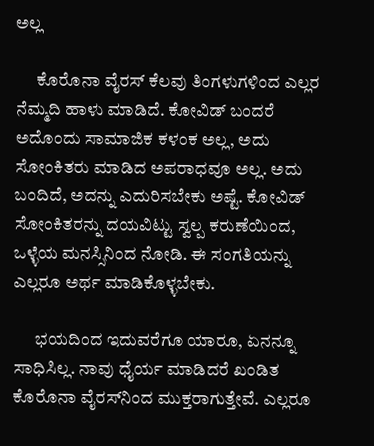ಅಲ್ಲ

      ಕೊರೊನಾ ವೈರಸ್ ಕೆಲವು ತಿಂಗಳುಗಳಿಂದ ಎಲ್ಲರ ನೆಮ್ಮದಿ ಹಾಳು ಮಾಡಿದೆ. ಕೋವಿಡ್ ಬಂದರೆ ಅದೊಂದು ಸಾಮಾಜಿಕ ಕಳಂಕ ಅಲ್ಲ, ಅದು ಸೋಂಕಿತರು ಮಾಡಿದ ಅಪರಾಧವೂ ಅಲ್ಲ. ಅದು ಬಂದಿದೆ, ಅದನ್ನು ಎದುರಿಸಬೇಕು ಅಷ್ಟೆ. ಕೋವಿಡ್ ಸೋಂಕಿತರನ್ನು ದಯವಿಟ್ಟು ಸ್ವಲ್ಪ ಕರುಣೆಯಿಂದ, ಒಳ್ಳೆಯ ಮನಸ್ಸಿನಿಂದ ನೋಡಿ. ಈ ಸಂಗತಿಯನ್ನು ಎಲ್ಲರೂ ಅರ್ಥ ಮಾಡಿಕೊಳ್ಳಬೇಕು.

      ಭಯದಿಂದ ಇದುವರೆಗೂ ಯಾರೂ, ಏನನ್ನೂ ಸಾಧಿಸಿಲ್ಲ. ನಾವು ಧೈರ್ಯ ಮಾಡಿದರೆ ಖಂಡಿತ ಕೊರೊನಾ ವೈರಸ್‌ನಿಂದ ಮುಕ್ತರಾಗುತ್ತೇವೆ. ಎಲ್ಲರೂ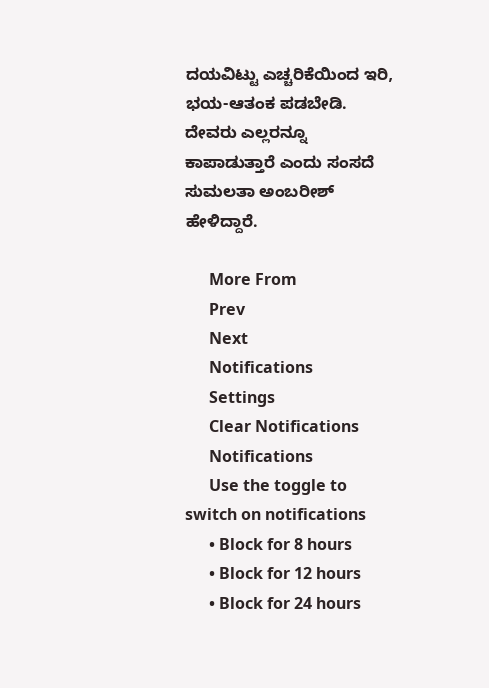ದಯವಿಟ್ಟು ಎಚ್ಚರಿಕೆಯಿಂದ ಇರಿ, ಭಯ-ಆತಂಕ ಪಡಬೇಡಿ. ದೇವರು ಎಲ್ಲರನ್ನೂ ಕಾಪಾಡುತ್ತಾರೆ ಎಂದು ಸಂಸದೆ ಸುಮಲತಾ ಅಂಬರೀಶ್ ಹೇಳಿದ್ದಾರೆ.

      More From
      Prev
      Next
      Notifications
      Settings
      Clear Notifications
      Notifications
      Use the toggle to switch on notifications
      • Block for 8 hours
      • Block for 12 hours
      • Block for 24 hours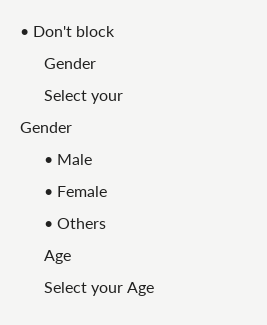• Don't block
      Gender
      Select your Gender
      • Male
      • Female
      • Others
      Age
      Select your Age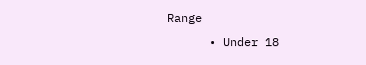Range
      • Under 18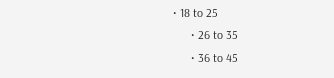• 18 to 25
      • 26 to 35
      • 36 to 45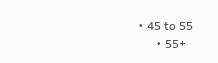• 45 to 55
      • 55+